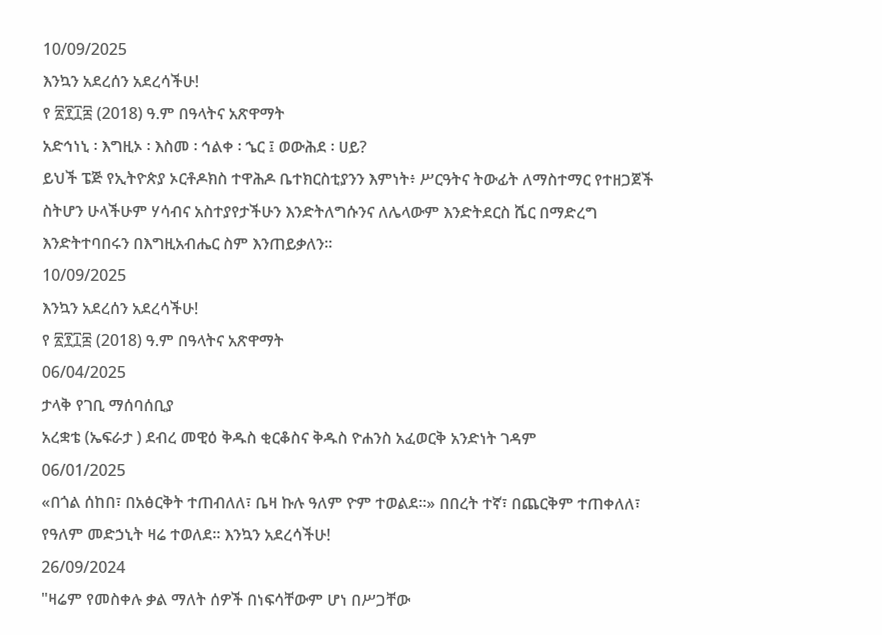10/09/2025
እንኳን አደረሰን አደረሳችሁ!
የ ፳፻፲፰ (2018) ዓ.ም በዓላትና አጽዋማት
አድኅነኒ ፡ እግዚኦ ፡ እስመ ፡ ኅልቀ ፡ ኄር ፤ ወውሕደ ፡ ሀይ?
ይህች ፔጅ የኢትዮጵያ ኦርቶዶክስ ተዋሕዶ ቤተክርስቲያንን እምነት፥ ሥርዓትና ትውፊት ለማስተማር የተዘጋጀች ስትሆን ሁላችሁም ሃሳብና አስተያየታችሁን እንድትለግሱንና ለሌላውም እንድትደርስ ሼር በማድረግ እንድትተባበሩን በእግዚአብሔር ስም እንጠይቃለን።
10/09/2025
እንኳን አደረሰን አደረሳችሁ!
የ ፳፻፲፰ (2018) ዓ.ም በዓላትና አጽዋማት
06/04/2025
ታላቅ የገቢ ማሰባሰቢያ
አረቋቴ (ኤፍራታ ) ደብረ መዊዕ ቅዱስ ቂርቆስና ቅዱስ ዮሐንስ አፈወርቅ አንድነት ገዳም
06/01/2025
«በጎል ሰከበ፣ በአፅርቅት ተጠብለለ፣ ቤዛ ኩሉ ዓለም ዮም ተወልደ።» በበረት ተኛ፣ በጨርቅም ተጠቀለለ፣ የዓለም መድኃኒት ዛሬ ተወለደ። እንኳን አደረሳችሁ!
26/09/2024
"ዛሬም የመስቀሉ ቃል ማለት ሰዎች በነፍሳቸውም ሆነ በሥጋቸው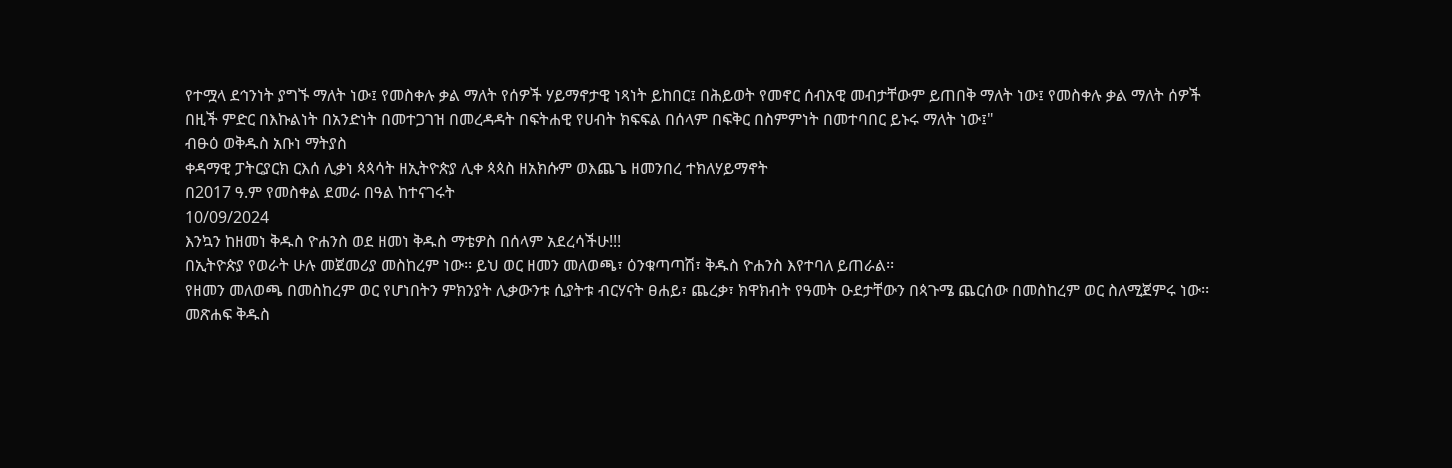የተሟላ ደኅንነት ያግኙ ማለት ነው፤ የመስቀሉ ቃል ማለት የሰዎች ሃይማኖታዊ ነጻነት ይከበር፤ በሕይወት የመኖር ሰብአዊ መብታቸውም ይጠበቅ ማለት ነው፤ የመስቀሉ ቃል ማለት ሰዎች በዚች ምድር በእኩልነት በአንድነት በመተጋገዝ በመረዳዳት በፍትሐዊ የሀብት ክፍፍል በሰላም በፍቅር በስምምነት በመተባበር ይኑሩ ማለት ነው፤"
ብፁዕ ወቅዱስ አቡነ ማትያስ
ቀዳማዊ ፓትርያርክ ርእሰ ሊቃነ ጳጳሳት ዘኢትዮጵያ ሊቀ ጳጳስ ዘአክሱም ወእጨጌ ዘመንበረ ተክለሃይማኖት
በ2017 ዓ.ም የመስቀል ደመራ በዓል ከተናገሩት
10/09/2024
እንኳን ከዘመነ ቅዱስ ዮሐንስ ወደ ዘመነ ቅዱስ ማቴዎስ በሰላም አደረሳችሁ!!!
በኢትዮጵያ የወራት ሁሉ መጀመሪያ መስከረም ነው፡፡ ይህ ወር ዘመን መለወጫ፣ ዕንቁጣጣሽ፣ ቅዱስ ዮሐንስ እየተባለ ይጠራል፡፡
የዘመን መለወጫ በመስከረም ወር የሆነበትን ምክንያት ሊቃውንቱ ሲያትቱ ብርሃናት ፀሐይ፣ ጨረቃ፣ ክዋክብት የዓመት ዑደታቸውን በጳጉሜ ጨርሰው በመስከረም ወር ስለሚጀምሩ ነው፡፡
መጽሐፍ ቅዱስ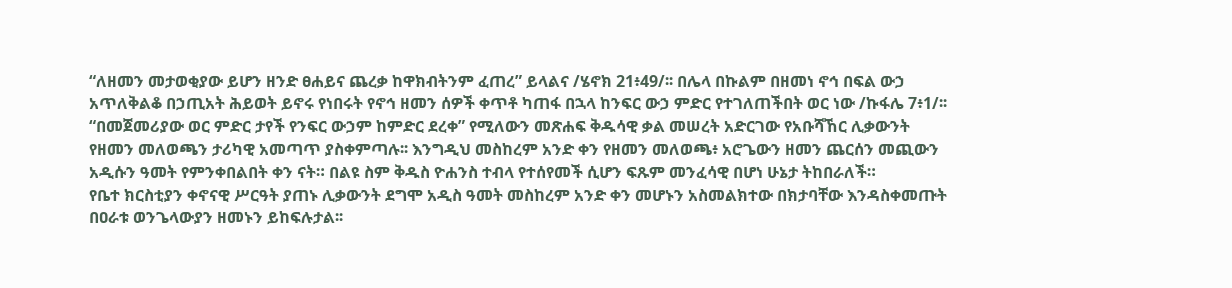“ለዘመን መታወቂያው ይሆን ዘንድ ፀሐይና ጨረቃ ከዋክብትንም ፈጠረ” ይላልና /ሄኖክ 21፥49/፡፡ በሌላ በኩልም በዘመነ ኖኅ በፍል ውኃ አጥለቅልቆ በኃጢአት ሕይወት ይኖሩ የነበሩት የኖኅ ዘመን ሰዎች ቀጥቶ ካጠፋ በኋላ ከንፍር ውኃ ምድር የተገለጠችበት ወር ነው /ኩፋሌ 7፥1/፡፡
“በመጀመሪያው ወር ምድር ታየች የንፍር ውኃም ከምድር ደረቀ” የሚለውን መጽሐፍ ቅዱሳዊ ቃል መሠረት አድርገው የአቡሻኸር ሊቃውንት የዘመን መለወጫን ታሪካዊ አመጣጥ ያስቀምጣሉ፡፡ እንግዲህ መስከረም አንድ ቀን የዘመን መለወጫ፥ አሮጌውን ዘመን ጨርሰን መጪውን አዲሱን ዓመት የምንቀበልበት ቀን ናት። በልዩ ስም ቅዱስ ዮሐንስ ተብላ የተሰየመች ሲሆን ፍጹም መንፈሳዊ በሆነ ሁኔታ ትከበራለች።
የቤተ ክርስቲያን ቀኖናዊ ሥርዓት ያጠኑ ሊቃውንት ደግሞ አዲስ ዓመት መስከረም አንድ ቀን መሆኑን አስመልክተው በክታባቸው እንዳስቀመጡት በዐራቱ ወንጌላውያን ዘመኑን ይከፍሉታል፡፡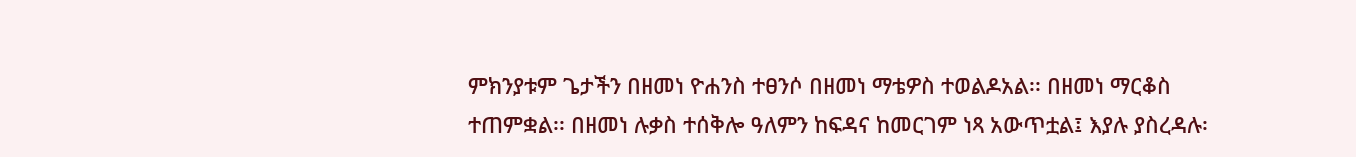ምክንያቱም ጌታችን በዘመነ ዮሐንስ ተፀንሶ በዘመነ ማቴዎስ ተወልዶአል፡፡ በዘመነ ማርቆስ ተጠምቋል፡፡ በዘመነ ሉቃስ ተሰቅሎ ዓለምን ከፍዳና ከመርገም ነጻ አውጥቷል፤ እያሉ ያስረዳሉ፡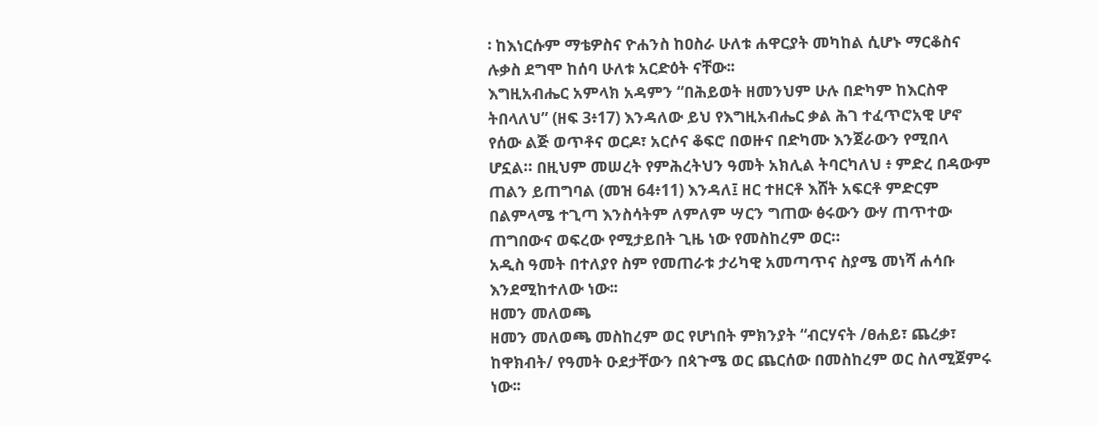፡ ከእነርሱም ማቴዎስና ዮሐንስ ከዐስራ ሁለቱ ሐዋርያት መካከል ሲሆኑ ማርቆስና ሉቃስ ደግሞ ከሰባ ሁለቱ አርድዕት ናቸው፡፡
እግዚአብሔር አምላክ አዳምን “በሕይወት ዘመንህም ሁሉ በድካም ከእርስዋ ትበላለህ” (ዘፍ 3፥17) እንዳለው ይህ የእግዚአብሔር ቃል ሕገ ተፈጥሮአዊ ሆኖ የሰው ልጅ ወጥቶና ወርዶ፣ አርሶና ቆፍሮ በወዙና በድካሙ እንጀራውን የሚበላ ሆኗል። በዚህም መሠረት የምሕረትህን ዓመት አክሊል ትባርካለህ ፥ ምድረ በዳውም ጠልን ይጠግባል (መዝ 64፥11) እንዳለ፤ ዘር ተዘርቶ እሸት አፍርቶ ምድርም በልምላሜ ተጊጣ እንስሳትም ለምለም ሣርን ግጠው ፅሩውን ውሃ ጠጥተው ጠግበውና ወፍረው የሚታይበት ጊዜ ነው የመስከረም ወር።
አዲስ ዓመት በተለያየ ስም የመጠራቱ ታሪካዊ አመጣጥና ስያሜ መነሻ ሐሳቡ እንደሚከተለው ነው፡፡
ዘመን መለወጫ
ዘመን መለወጫ መስከረም ወር የሆነበት ምክንያት “ብርሃናት /ፀሐይ፣ ጨረቃ፣ ከዋክብት/ የዓመት ዑደታቸውን በጳጉሜ ወር ጨርሰው በመስከረም ወር ስለሚጀምሩ ነው፡፡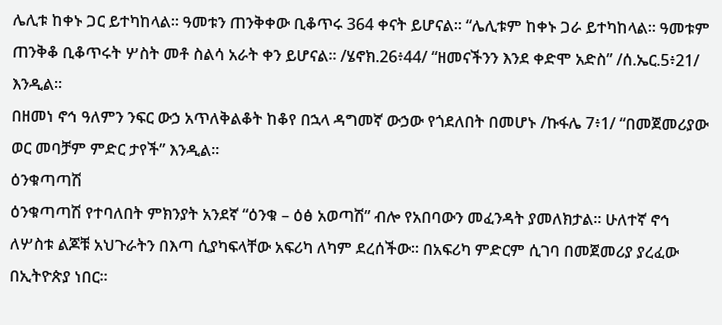ሌሊቱ ከቀኑ ጋር ይተካከላል፡፡ ዓመቱን ጠንቅቀው ቢቆጥሩ 364 ቀናት ይሆናል፡፡ “ሌሊቱም ከቀኑ ጋራ ይተካከላል፡፡ ዓመቱም ጠንቅቆ ቢቆጥሩት ሦስት መቶ ስልሳ አራት ቀን ይሆናል፡፡ /ሄኖክ.26፥44/ “ዘመናችንን እንደ ቀድሞ አድስ” /ሰ.ኤር.5፥21/ እንዲል፡፡
በዘመነ ኖኅ ዓለምን ንፍር ውኃ አጥለቅልቆት ከቆየ በኋላ ዳግመኛ ውኃው የጎደለበት በመሆኑ /ኩፋሌ 7፥1/ “በመጀመሪያው ወር መባቻም ምድር ታየች” እንዲል፡፡
ዕንቁጣጣሽ
ዕንቁጣጣሽ የተባለበት ምክንያት አንደኛ “ዕንቁ – ዕፅ አወጣሽ” ብሎ የአበባውን መፈንዳት ያመለክታል፡፡ ሁለተኛ ኖኅ ለሦስቱ ልጆቹ አህጉራትን በእጣ ሲያካፍላቸው አፍሪካ ለካም ደረሰችው፡፡ በአፍሪካ ምድርም ሲገባ በመጀመሪያ ያረፈው በኢትዮጵያ ነበር፡፡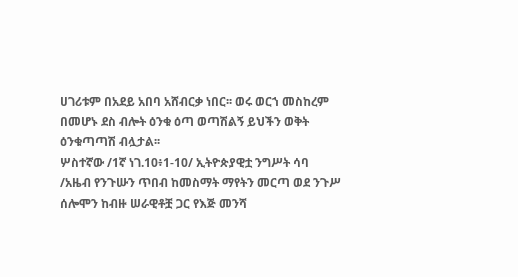ሀገሪቱም በአደይ አበባ አሸብርቃ ነበር፡፡ ወሩ ወርኀ መስከረም በመሆኑ ደስ ብሎት ዕንቁ ዕጣ ወጣሽልኝ ይህችን ወቅት ዕንቁጣጣሽ ብሏታል፡፡
ሦስተኛው /1ኛ ነገ.10፥1-10/ ኢትዮጵያዊቷ ንግሥት ሳባ /አዜብ የንጉሡን ጥበብ ከመስማት ማየትን መርጣ ወደ ንጉሥ ሰሎሞን ከብዙ ሠራዊቶቿ ጋር የእጅ መንሻ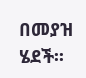በመያዝ ሄደች፡፡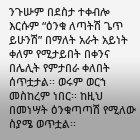ንጉሡም በደስታ ተቀብሎ እርሱም “ዕንቁ ለጣትሽ ጌጥ ይሁንሽ” በማለት አራት አይነት ቀለም የሚታይበት በቀንና በሌሊት የምታበራ ቀለበት ሰጥቷታል፡፡ ወሩም ወርኀ መስከረም ነበር፡፡ ከዚህ በመነሣት ዕንቁጣጣሽ የሚለው ስያሜ ወጥቷል፡፡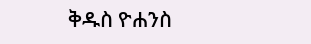ቅዱስ ዮሐንስ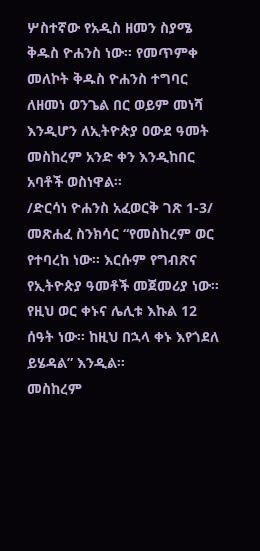ሦስተኛው የአዲስ ዘመን ስያሜ ቅዱስ ዮሐንስ ነው፡፡ የመጥምቀ መለኮት ቅዱስ ዮሐንስ ተግባር ለዘመነ ወንጌል በር ወይም መነሻ እንዲሆን ለኢትዮጵያ ዐውደ ዓመት መስከረም አንድ ቀን እንዲከበር አባቶች ወስነዋል፡፡
/ድርሳነ ዮሐንስ አፈወርቅ ገጽ 1-3/ መጽሐፈ ስንክሳር “የመስከረም ወር የተባረከ ነው፡፡ እርሱም የግብጽና የኢትዮጵያ ዓመቶች መጀመሪያ ነው፡፡ የዚህ ወር ቀኑና ሌሊቱ እኩል 12 ሰዓት ነው፡፡ ከዚህ በኋላ ቀኑ እየጎደለ ይሄዳል” እንዲል፡፡
መስከረም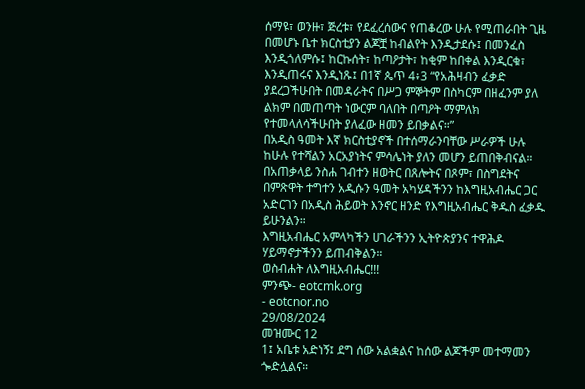ሰማዩ፣ ወንዙ፣ ጅረቱ፣ የደፈረሰውና የጠቆረው ሁሉ የሚጠራበት ጊዜ በመሆኑ ቤተ ክርስቲያን ልጆቿ ከብልየት እንዲታደሱ፤ በመንፈስ እንዲጎለምሱ፤ ከርኩሰት፣ ከጣዖታት፣ ከቂም ከበቀል እንዲርቁ፣ እንዲጠሩና እንዲነጹ፤ በ1ኛ ጴጥ 4፥3 “የአሕዛብን ፈቃድ ያደረጋችሁበት በመዳራትና በሥጋ ምኞትም በስካርም በዘፈንም ያለ ልክም በመጠጣት ነውርም ባለበት በጣዖት ማምለክ የተመላለሳችሁበት ያለፈው ዘመን ይበቃልና።”
በአዲስ ዓመት እኛ ክርስቲያኖች በተሰማራንባቸው ሥራዎች ሁሉ ከሁሉ የተሻልን አርአያነትና ምሳሌነት ያለን መሆን ይጠበቅብናል። በአጠቃላይ ንስሐ ገብተን ዘወትር በጸሎትና በጾም፣ በስግደትና በምጽዋት ተግተን አዲሱን ዓመት አካሄዳችንን ከእግዚአብሔር ጋር አድርገን በአዲስ ሕይወት እንኖር ዘንድ የእግዚአብሔር ቅዱስ ፈቃዱ ይሁንልን።
እግዚአብሔር አምላካችን ሀገራችንን ኢትዮጵያንና ተዋሕዶ ሃይማኖታችንን ይጠብቅልን።
ወስብሐት ለእግዚአብሔር!!!
ምንጭ- eotcmk.org
- eotcnor.no
29/08/2024
መዝሙር 12
1፤ አቤቱ አድነኝ፤ ደግ ሰው አልቋልና ከሰው ልጆችም መተማመን ጐድሏልና።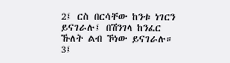2፤ ርስ በርሳቸው ከንቱ ነገርን ይናገራሉ፤ በሽንገላ ከንፈር ኹለት ልብ ኾነው ይናገራሉ።
3፤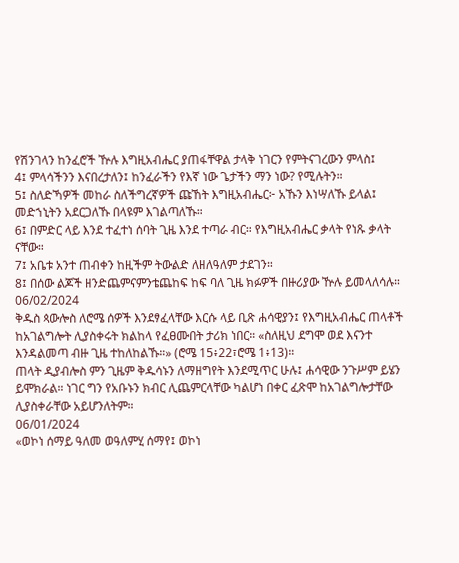የሽንገላን ከንፈሮች ዅሉ እግዚአብሔር ያጠፋቸዋል ታላቅ ነገርን የምትናገረውን ምላስ፤
4፤ ምላሳችንን እናበረታለን፤ ከንፈራችን የእኛ ነው ጌታችን ማን ነው? የሚሉትን።
5፤ ስለድኻዎች መከራ ስለችግረኛዎች ጩኸት እግዚአብሔር፦ አኹን እነሣለኹ ይላል፤ መድኀኒትን አደርጋለኹ በላዩም እገልጣለኹ።
6፤ በምድር ላይ እንደ ተፈተነ ሰባት ጊዜ እንደ ተጣራ ብር። የእግዚአብሔር ቃላት የነጹ ቃላት ናቸው።
7፤ አቤቱ አንተ ጠብቀን ከዚችም ትውልድ ለዘለዓለም ታደገን።
8፤ በሰው ልጆች ዘንድጨምናምንቴጨከፍ ከፍ ባለ ጊዜ ክፉዎች በዙሪያው ዅሉ ይመላለሳሉ።
06/02/2024
ቅዱስ ጳውሎስ ለሮሜ ሰዎች እንደፃፈላቸው እርሱ ላይ ቢጽ ሐሳዊያን፤ የእግዚአብሔር ጠላቶች ከአገልግሎት ሊያስቀሩት ክልከላ የፈፀሙበት ታሪክ ነበር። «ስለዚህ ደግሞ ወደ እናንተ እንዳልመጣ ብዙ ጊዜ ተከለከልኹ።» (ሮሜ 15፥22፣ሮሜ 1፥13)።
ጠላት ዲያብሎስ ምን ጊዜም ቅዱሳኑን ለማዘግየት እንደሚጥር ሁሉ፤ ሐሳዊው ንጉሥም ይሄን ይሞክራል። ነገር ግን የአቡኑን ክብር ሊጨምርላቸው ካልሆነ በቀር ፈጽሞ ከአገልግሎታቸው ሊያስቀራቸው አይሆንለትም።
06/01/2024
«ወኮነ ሰማይ ዓለመ ወዓለምሂ ሰማየ፤ ወኮነ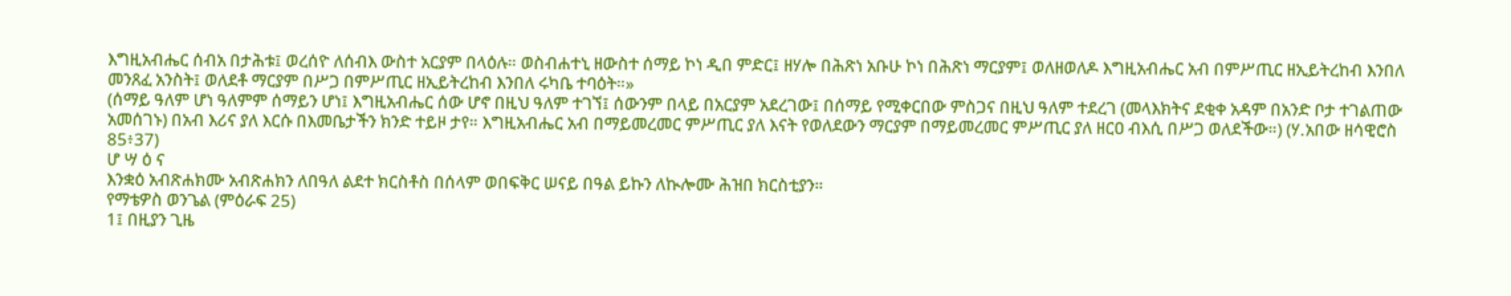እግዚአብሔር ሰብአ በታሕቱ፤ ወረሰዮ ለሰብእ ውስተ አርያም በላዕሉ። ወስብሐተኒ ዘውስተ ሰማይ ኮነ ዲበ ምድር፤ ዘሃሎ በሕጽነ አቡሁ ኮነ በሕጽነ ማርያም፤ ወለዘወለዶ እግዚአብሔር አብ በምሥጢር ዘኢይትረከብ እንበለ መንጸፈ አንስት፤ ወለደቶ ማርያም በሥጋ በምሥጢር ዘኢይትረከብ እንበለ ሩካቤ ተባዕት።»
(ሰማይ ዓለም ሆነ ዓለምም ሰማይን ሆነ፤ እግዚአብሔር ሰው ሆኖ በዚህ ዓለም ተገኘ፤ ሰውንም በላይ በአርያም አደረገው፤ በሰማይ የሚቀርበው ምስጋና በዚህ ዓለም ተደረገ (መላእክትና ደቂቀ አዳም በአንድ ቦታ ተገልጠው አመሰገኑ) በአብ እሪና ያለ እርሱ በእመቤታችን ክንድ ተይዞ ታየ። እግዚአብሔር አብ በማይመረመር ምሥጢር ያለ እናት የወለደውን ማርያም በማይመረመር ምሥጢር ያለ ዘርዐ ብእሲ በሥጋ ወለደችው።) (ሃ.አበው ዘሳዊሮስ 85፥37)
ሆ ሣ ዕ ና
እንቋዕ አብጽሐክሙ አብጽሐክን ለበዓለ ልደተ ክርስቶስ በሰላም ወበፍቅር ሠናይ በዓል ይኩን ለኲሎሙ ሕዝበ ክርስቲያን።
የማቴዎስ ወንጌል (ምዕራፍ 25)
1፤ በዚያን ጊዜ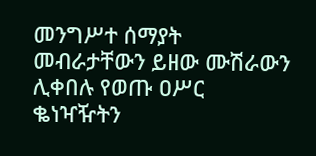መንግሥተ ሰማያት መብራታቸውን ይዘው ሙሽራውን ሊቀበሉ የወጡ ዐሥር ቈነዣዥትን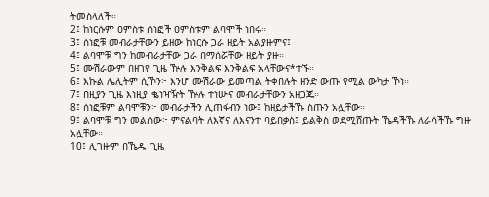ትመስላለች።
2፤ ከነርሱም ዐምስቱ ሰነፎች ዐምስቱም ልባሞች ነበሩ።
3፤ ሰነፎቹ መብራታቸውን ይዘው ከነርሱ ጋራ ዘይት አልያዙምና፤
4፤ ልባሞቹ ግን ከመብራታቸው ጋራ በማሰሯቸው ዘይት ያዙ።
5፤ ሙሽራውም በዘገየ ጊዜ ዅሉ እንቅልፍ እንቅልፍ አላቸውና*ተኙ።
6፤ እኩል ሌሊትም ሲኾን፦ እንሆ ሙሽራው ይመጣል ትቀበሉት ዘንድ ውጡ የሚል ውካታ ኾነ።
7፤ በዚያን ጊዜ እነዚያ ቈነዣዥት ዅሉ ተነሡና መብራታቸውን አዘጋጁ።
8፤ ሰነፎቹም ልባሞቹን፦ መብራታችን ሊጠፋብን ነው፤ ከዘይታችኹ ስጡን አሏቸው።
9፤ ልባሞቹ ግን መልሰው፦ ምናልባት ለእኛና ለእናንተ ባይበቃስ፤ ይልቅስ ወደሚሸጡት ኼዳችኹ ለራሳችኹ ግዙ አሏቸው።
10፤ ሊገዙም በኼዱ ጊዜ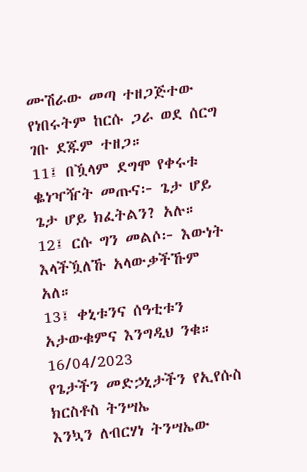ሙሽራው መጣ ተዘጋጅተው የነበሩትም ከርሱ ጋራ ወደ ሰርግ ገቡ ደጁም ተዘጋ።
11፤ በዃላም ደግሞ የቀሩቱ ቈነዣዥት መጡና፦ ጌታ ሆይ ጌታ ሆይ ክፈትልን? አሉ።
12፤ ርሱ ግን መልሶ፦ እውነት እላችዃለኹ አላውቃችኹም አለ።
13፤ ቀኒቱንና ሰዓቲቱን አታውቁምና እንግዲህ ንቁ።
16/04/2023
የጌታችን መድኃኒታችን የኢየሱስ ክርስቶስ ትንሣኤ
እንኳን ለብርሃነ ትንሣኤው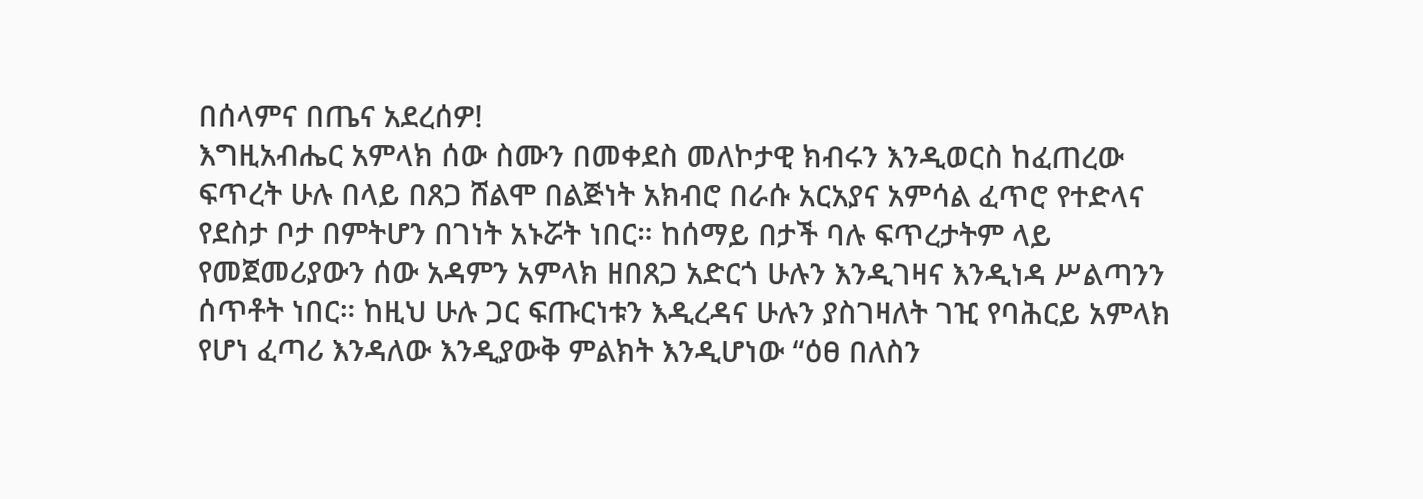በሰላምና በጤና አደረሰዎ!
እግዚአብሔር አምላክ ሰው ስሙን በመቀደስ መለኮታዊ ክብሩን እንዲወርስ ከፈጠረው ፍጥረት ሁሉ በላይ በጸጋ ሸልሞ በልጅነት አክብሮ በራሱ አርአያና አምሳል ፈጥሮ የተድላና የደስታ ቦታ በምትሆን በገነት አኑሯት ነበር። ከሰማይ በታች ባሉ ፍጥረታትም ላይ የመጀመሪያውን ሰው አዳምን አምላክ ዘበጸጋ አድርጎ ሁሉን እንዲገዛና እንዲነዳ ሥልጣንን ሰጥቶት ነበር። ከዚህ ሁሉ ጋር ፍጡርነቱን እዲረዳና ሁሉን ያስገዛለት ገዢ የባሕርይ አምላክ የሆነ ፈጣሪ እንዳለው እንዲያውቅ ምልክት እንዲሆነው “ዕፀ በለስን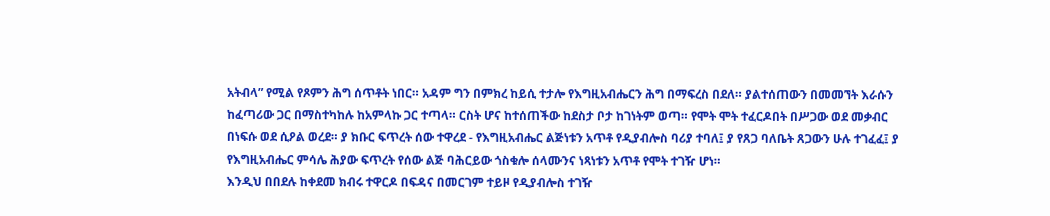አትብላ” የሚል የጾምን ሕግ ሰጥቶት ነበር። አዳም ግን በምክረ ከይሲ ተታሎ የእግዚአብሔርን ሕግ በማፍረስ በደለ። ያልተሰጠውን በመመኘት እራሱን ከፈጣሪው ጋር በማስተካከሉ ከአምላኩ ጋር ተጣላ። ርስት ሆና ከተሰጠችው ከደስታ ቦታ ከገነትም ወጣ። የሞት ሞት ተፈርዶበት በሥጋው ወደ መቃብር በነፍሱ ወደ ሲዖል ወረደ። ያ ክቡር ፍጥረት ሰው ተዋረደ - የእግዚአብሔር ልጅነቱን አጥቶ የዲያብሎስ ባሪያ ተባለ፤ ያ የጸጋ ባለቤት ጸጋውን ሁሉ ተገፈፈ፤ ያ የእግዚአብሔር ምሳሌ ሕያው ፍጥረት የሰው ልጅ ባሕርይው ጎስቁሎ ሰላሙንና ነጻነቱን አጥቶ የሞት ተገዥ ሆነ።
እንዲህ በበደሉ ከቀደመ ክብሩ ተዋርዶ በፍዳና በመርገም ተይዞ የዲያብሎስ ተገዥ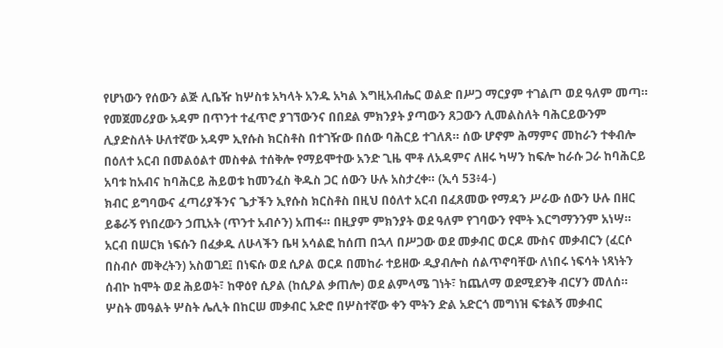የሆነውን የሰውን ልጅ ሊቤዥ ከሦስቱ አካላት አንዱ አካል እግዚአብሔር ወልድ በሥጋ ማርያም ተገልጦ ወደ ዓለም መጣ። የመጀመሪያው አዳም በጥንተ ተፈጥሮ ያገኘውንና በበደል ምክንያት ያጣውን ጸጋውን ሊመልስለት ባሕርይውንም ሊያድስለት ሁለተኛው አዳም ኢየሱስ ክርስቶስ በተገዥው በሰው ባሕርይ ተገለጸ። ሰው ሆኖም ሕማምና መከራን ተቀብሎ በዕለተ አርብ በመልዕልተ መስቀል ተሰቅሎ የማይሞተው አንድ ጊዜ ሞቶ ለአዳምና ለዘሩ ካሣን ከፍሎ ከራሱ ጋራ ከባሕርይ አባቱ ከአብና ከባሕርይ ሕይወቱ ከመንፈስ ቅዱስ ጋር ሰውን ሁሉ አስታረቀ። (ኢሳ 53፥4-)
ክብር ይግባውና ፈጣሪያችንና ጌታችን ኢየሱስ ክርስቶስ በዚህ በዕለተ አርብ በፈጸመው የማዳን ሥራው ሰውን ሁሉ በዘር ይቆራኝ የነበረውን ኃጢአት (ጥንተ አብሶን) አጠፋ። በዚያም ምክንያት ወደ ዓለም የገባውን የሞት እርግማንንም አነሣ። አርብ በሠርክ ነፍሱን በፈቃዱ ለሁላችን ቤዛ አሳልፎ ከሰጠ በኋላ በሥጋው ወደ መቃብር ወርዶ ሙስና መቃብርን (ፈርሶ በስብሶ መቅረትን) አስወገደ፤ በነፍሱ ወደ ሲዖል ወርዶ በመከራ ተይዘው ዲያብሎስ ሰልጥኖባቸው ለነበሩ ነፍሳት ነጻነትን ሰብኮ ከሞት ወደ ሕይወት፣ ከዋዕየ ሲዖል (ከሲዖል ቃጠሎ) ወደ ልምላሜ ገነት፣ ከጨለማ ወደሚደንቅ ብርሃን መለሰ።
ሦስት መዓልት ሦስት ሌሊት በከርሠ መቃብር አድሮ በሦስተኛው ቀን ሞትን ድል አድርጎ መግነዝ ፍቱልኝ መቃብር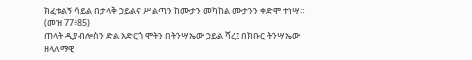ክፈቱልኝ ሳይል በታላቅ ኃይልና ሥልጣን ከሙታን መካከል ሙታንን ቀድሞ ተነሣ። (መዝ 77፥85)
ጠላት ዲያብሎስን ድል አድርጎ ሞትን በትንሣኤው ኃይል ሻረ፤ በክቡር ትንሣኤው ዘላለማዊ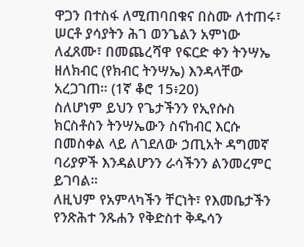ዋጋን በተስፋ ለሚጠባበቁና በስሙ ለተጠሩ፣ ሠርቶ ያሳያትን ሕገ ወንጌልን አምነው ለፈጸሙ፣ በመጨረሻዋ የፍርድ ቀን ትንሣኤ ዘለክብር (የክብር ትንሣኤ) እንዳላቸው አረጋገጠ። (1ኛ ቆሮ 15፥20)
ስለሆነም ይህን የጌታችንን የኢየሱስ ክርስቶስን ትንሣኤውን ስናከብር እርሱ በመስቀል ላይ ለገደለው ኃጢአት ዳግመኛ ባሪያዎች እንዳልሆንን ራሳችንን ልንመረምር ይገባል።
ለዚህም የአምላካችን ቸርነት፣ የእመቤታችን የንጽሕተ ንጹሐን የቅድስተ ቅዱሳን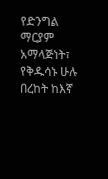የድንግል ማርያም አማላጅነት፣ የቅዱሳኑ ሁሉ በረከት ከእኛ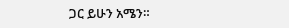ጋር ይሁን አሜን።